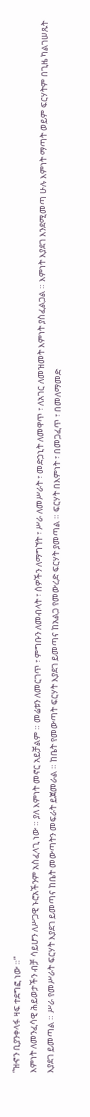“ዝኆን ቢያንቀላፋ ዛፍ ተደግፎ ነው ።”
እምነት ለመንፈሳዊ ሕይወታችን ብቻ ሳይሆን ለሥጋዊ ኑሮአችንም አስፈላጊ ነው ። ያለ እምነት መኖር አይቻልም ። መሬቱን ለመርገጥ ፣ ምግቡን ለመብላት ፣ ሰዎችን ለማግኘት ፣ ሥራ ለመሥራት ፣ መድኃኒት ለመዋጥ ፣ ለአገር ለመዝመት እምነት ያስፈልጋል ። እምነት እያደገ እንደሚመጣ ሁሉ እምነት ማጣት ወይም ፍርሃትም በጊዜ ካልገሠጹት እያደገ ይመጣል ። ሥራ የመሥራት ፍርሃት እያደገ ይመጣና ከቤት መውጣትን መፍራት ይጀመራል ። ከቤት የመውጣት ፍርሃት እያደገ ይመጣና ከአልጋ የመውረድ ፍርሃት ያመጣል ። ፍርሃት በእምነት ፣ በመጋፈጥ ፣ በመለማመድ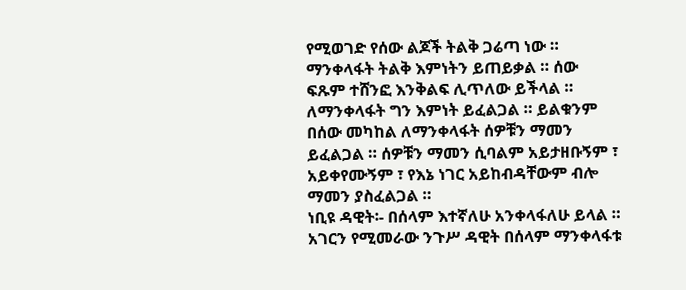የሚወገድ የሰው ልጆች ትልቅ ጋሬጣ ነው ። ማንቀላፋት ትልቅ እምነትን ይጠይቃል ። ሰው ፍጹም ተሸንፎ እንቅልፍ ሊጥለው ይችላል ። ለማንቀላፋት ግን እምነት ይፈልጋል ። ይልቁንም በሰው መካከል ለማንቀላፋት ሰዎቹን ማመን ይፈልጋል ። ሰዎቹን ማመን ሲባልም አይታዘቡኝም ፣ አይቀየሙኝም ፣ የእኔ ነገር አይከብዳቸውም ብሎ ማመን ያስፈልጋል ።
ነቢዩ ዳዊት፡- በሰላም እተኛለሁ አንቀላፋለሁ ይላል ። አገርን የሚመራው ንጉሥ ዳዊት በሰላም ማንቀላፋቱ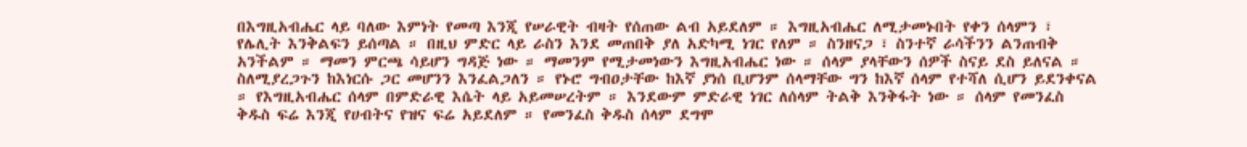በእግዚአብሔር ላይ ባለው እምነት የመጣ እንጂ የሠራዊት ብዛት የሰጠው ልብ አይደለም ። እግዚአብሔር ለሚታመኑበት የቀን ሰላምን ፣ የሌሊት እንቅልፍን ይሰጣል ። በዚህ ምድር ላይ ራስን እንደ መጠበቅ ያለ አድካሚ ነገር የለም ። ስንዘናጋ ፣ ስንተኛ ራሳችንን ልንጠብቅ አንችልም ። ማመን ምርጫ ሳይሆን ግዳጅ ነው ። ማመንም የሚታመነውን እግዚአብሔር ነው ። ሰላም ያላቸውን ሰዎች ስናይ ደስ ይለናል ። ስለሚያረጋጉን ከእነርሱ ጋር መሆንን እንፈልጋለን ። የኑሮ ግብዐታቸው ከእኛ ያነሰ ቢሆንም ሰላማቸው ግን ከእኛ ሰላም የተሻለ ሲሆን ይደንቀናል ። የእግዚአብሔር ሰላም በምድራዊ እሴት ላይ አይመሠረትም ። እንደውም ምድራዊ ነገር ለሰላም ትልቅ እንቅፋት ነው ። ሰላም የመንፈስ ቅዱስ ፍሬ እንጂ የሀብትና የዝና ፍሬ አይደለም ። የመንፈስ ቅዱስ ሰላም ደግሞ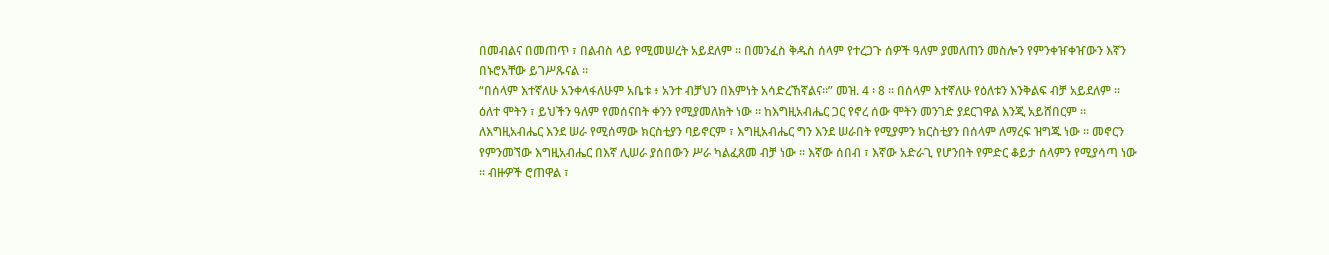በመብልና በመጠጥ ፣ በልብስ ላይ የሚመሠረት አይደለም ። በመንፈስ ቅዱስ ሰላም የተረጋጉ ሰዎች ዓለም ያመለጠን መስሎን የምንቀዠቀዠውን እኛን በኑሮአቸው ይገሥጹናል ።
“በሰላም እተኛለሁ አንቀላፋለሁም አቤቱ ፥ አንተ ብቻህን በእምነት አሳድረኸኛልና።” መዝ. 4 ፡ 8 ። በሰላም እተኛለሁ የዕለቱን እንቅልፍ ብቻ አይደለም ። ዕለተ ሞትን ፣ ይህችን ዓለም የመሰናበት ቀንን የሚያመለክት ነው ። ከእግዚአብሔር ጋር የኖረ ሰው ሞትን መንገድ ያደርገዋል እንጂ አይሸበርም ። ለእግዚአብሔር እንደ ሠራ የሚሰማው ክርስቲያን ባይኖርም ፣ እግዚአብሔር ግን እንደ ሠራበት የሚያምን ክርስቲያን በሰላም ለማረፍ ዝግጁ ነው ። መኖርን የምንመኘው እግዚአብሔር በእኛ ሊሠራ ያሰበውን ሥራ ካልፈጸመ ብቻ ነው ። እኛው ሰበብ ፣ እኛው አድራጊ የሆንበት የምድር ቆይታ ሰላምን የሚያሳጣ ነው ። ብዙዎች ሮጠዋል ፣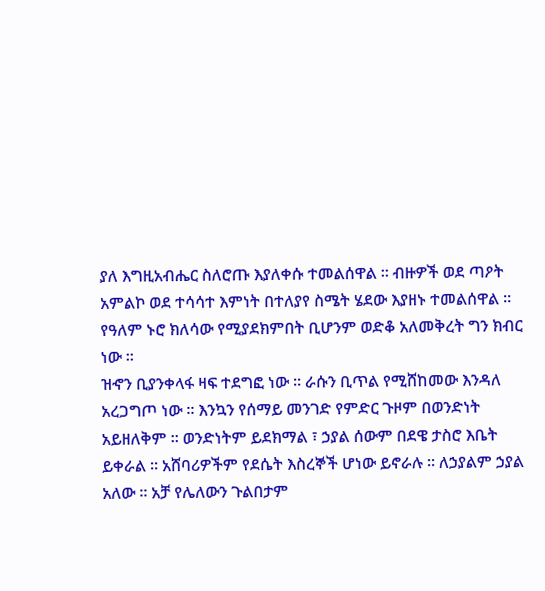ያለ እግዚአብሔር ስለሮጡ እያለቀሱ ተመልሰዋል ። ብዙዎች ወደ ጣዖት አምልኮ ወደ ተሳሳተ እምነት በተለያየ ስሜት ሄደው እያዘኑ ተመልሰዋል ። የዓለም ኑሮ ክለሳው የሚያደክምበት ቢሆንም ወድቆ አለመቅረት ግን ክብር ነው ።
ዝኆን ቢያንቀላፋ ዛፍ ተደግፎ ነው ። ራሱን ቢጥል የሚሸከመው እንዳለ አረጋግጦ ነው ። እንኳን የሰማይ መንገድ የምድር ጉዞም በወንድነት አይዘለቅም ። ወንድነትም ይደክማል ፣ ኃያል ሰውም በደዌ ታስሮ እቤት ይቀራል ። አሸባሪዎችም የደሴት እስረኞች ሆነው ይኖራሉ ። ለኃያልም ኃያል አለው ። አቻ የሌለውን ጉልበታም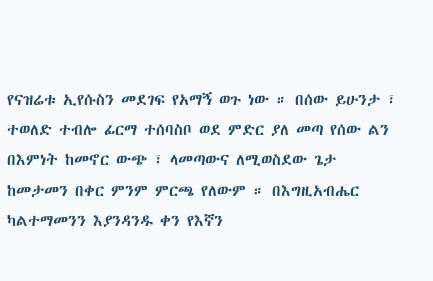የናዝሬቱ ኢየሱስን መደገፍ የአማኝ ወጉ ነው ። በሰው ይሁንታ ፣ ተወለድ ተብሎ ፊርማ ተሰባስቦ ወደ ምድር ያለ መጣ የሰው ልን በእምነት ከመኖር ውጭ ፣ ላመጣውና ለሚወስደው ጌታ ከመታመን በቀር ምንም ምርጫ የለውም ። በእግዚአብሔር ካልተማመንን እያንዳንዱ ቀን የእኛን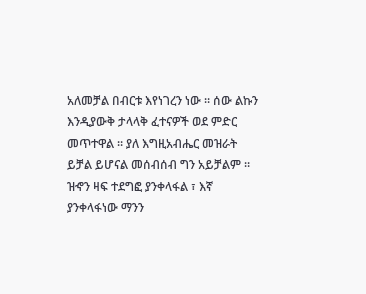አለመቻል በብርቱ እየነገረን ነው ። ሰው ልኩን እንዲያውቅ ታላላቅ ፈተናዎች ወደ ምድር መጥተዋል ። ያለ እግዚአብሔር መዝራት ይቻል ይሆናል መሰብሰብ ግን አይቻልም ።
ዝኆን ዛፍ ተደግፎ ያንቀላፋል ፣ እኛ ያንቀላፋነው ማንን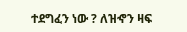ተደግፈን ነው ? ለዝኆን ዛፍ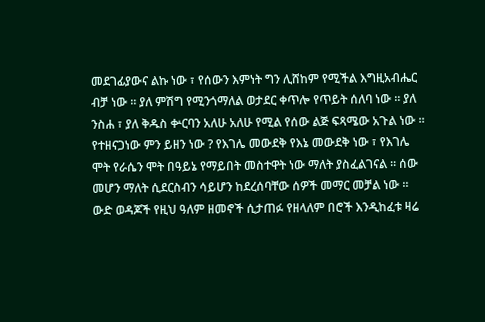መደገፊያውና ልኩ ነው ፣ የሰውን እምነት ግን ሊሸከም የሚችል እግዚአብሔር ብቻ ነው ። ያለ ምሽግ የሚንጎማለል ወታደር ቀጥሎ የጥይት ሰለባ ነው ። ያለ ንስሐ ፣ ያለ ቅዱስ ቍርባን አለሁ አለሁ የሚል የሰው ልጅ ፍጻሜው አጉል ነው ። የተዘናጋነው ምን ይዘን ነው ? የእገሌ መውደቅ የእኔ መውደቅ ነው ፣ የእገሌ ሞት የራሴን ሞት በዓይኔ የማይበት መስተዋት ነው ማለት ያስፈልገናል ። ሰው መሆን ማለት ሲደርስብን ሳይሆን ከደረሰባቸው ሰዎች መማር መቻል ነው ። ውድ ወዳጆች የዚህ ዓለም ዘመኖች ሲታጠፉ የዘላለም በሮች እንዲከፈቱ ዛሬ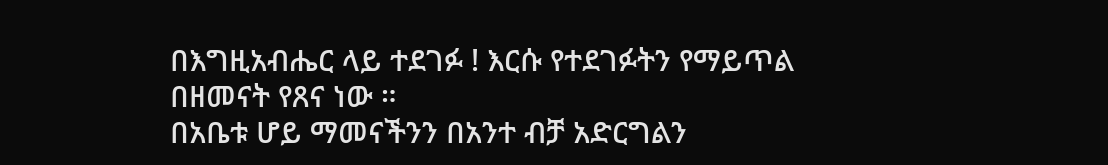በእግዚአብሔር ላይ ተደገፉ ! እርሱ የተደገፉትን የማይጥል በዘመናት የጸና ነው ።
በአቤቱ ሆይ ማመናችንን በአንተ ብቻ አድርግልን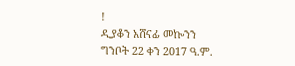!
ዲያቆን አሸናፊ መኰንን
ግንቦት 22 ቀን 2017 ዓ.ም.